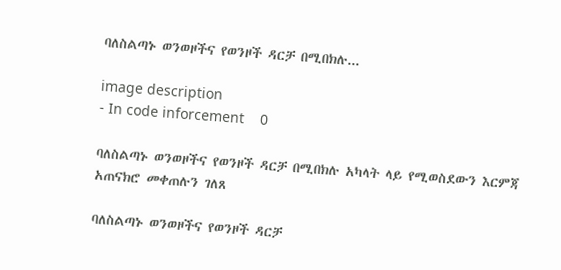ባለስልጣኑ ወንወዞችና የወንዞች ዳርቻ በሚበክሉ...

image description
- In code inforcement    0

ባለስልጣኑ ወንወዞችና የወንዞች ዳርቻ በሚበክሉ አካላት ላይ የሚወስደውን እርምጃ አጠናክሮ መቀጠሉን ገለጸ

ባለስልጣኑ ወንወዞችና የወንዞች ዳርቻ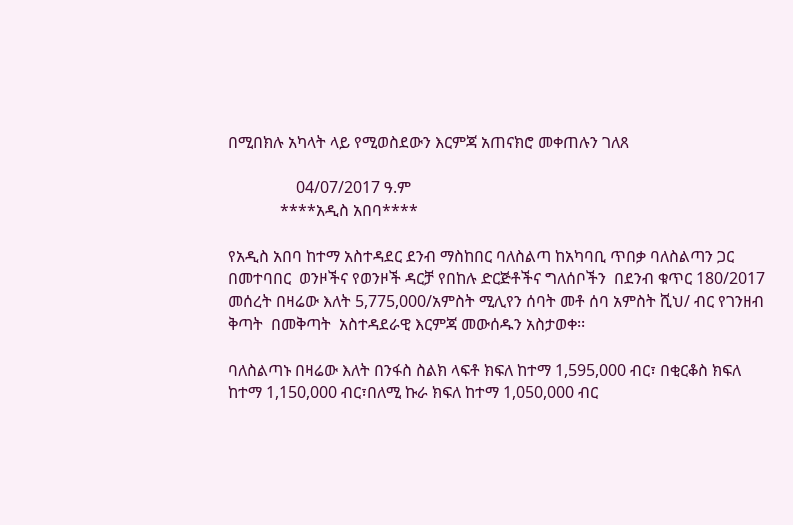በሚበክሉ አካላት ላይ የሚወስደውን እርምጃ አጠናክሮ መቀጠሉን ገለጸ

                 04/07/2017 ዓ.ም
             ****አዲስ አበባ****

የአዲስ አበባ ከተማ አስተዳደር ደንብ ማስከበር ባለስልጣ ከአካባቢ ጥበቃ ባለስልጣን ጋር በመተባበር  ወንዞችና የወንዞች ዳርቻ የበከሉ ድርጅቶችና ግለሰቦችን  በደንብ ቁጥር 180/2017 መሰረት በዛሬው እለት 5,775,000/አምስት ሚሊየን ሰባት መቶ ሰባ አምስት ሺህ/ ብር የገንዘብ ቅጣት  በመቅጣት  አስተዳደራዊ እርምጃ መውሰዱን አስታወቀ፡፡

ባለስልጣኑ በዛሬው እለት በንፋስ ስልክ ላፍቶ ክፍለ ከተማ 1,595,000 ብር፣ በቂርቆስ ክፍለ ከተማ 1,150,000 ብር፣በለሚ ኩራ ክፍለ ከተማ 1,050,000 ብር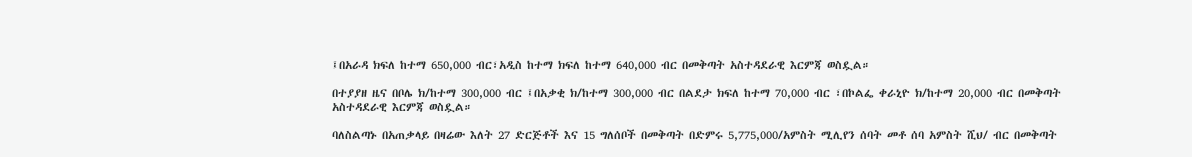፤በአራዳ ክፍለ ከተማ 650,000 ብር፣አዲስ ከተማ ክፍለ ከተማ 640,000 ብር በመቅጣት አስተዳደራዊ እርምጃ ወስዷል።

በተያያዘ ዜና በቦሌ ክ/ከተማ 300,000 ብር ፤በአቃቂ ክ/ከተማ 300,000 ብር በልደታ ክፍለ ከተማ 70,000 ብር ፣በኮልፌ ቀራኒዮ ክ/ከተማ 20,000 ብር በመቅጣት  አስተዳደራዊ እርምጃ ወስዷል።

ባለስልጣኑ በአጠቃላይ በዛሬው እለት 27 ድርጅቶች እና 15 ግለሰቦች በመቅጣት በድምሩ 5,775,000/አምስት ሚሊየን ሰባት መቶ ሰባ አምስት ሺህ/ ብር በመቅጣት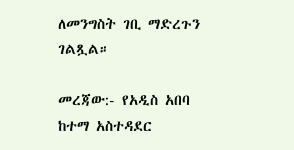ለመንግስት ገቢ ማድረጉን ገልጿል።

መረጃው:- የአዲስ አበባ ከተማ አስተዳደር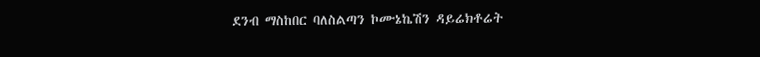ደንብ ማስከበር ባለስልጣን ኮሙኔኬሽን ዳይሬክቶሬት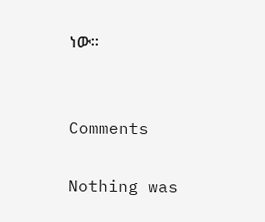ነው።


Comments

Nothing was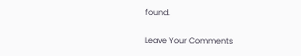found.

Leave Your Comments